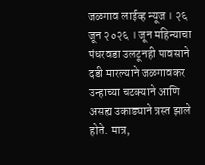जळगाव लाईव्ह न्यूज । २६ जून २०२६ । जून महिन्याचा पंधरवडा उलटूनही पावसाने दडी मारल्याने जळगावकर उन्हाच्या चटक्याने आणि असह्य उकाड्याने त्रस्त झाले होते. मात्र,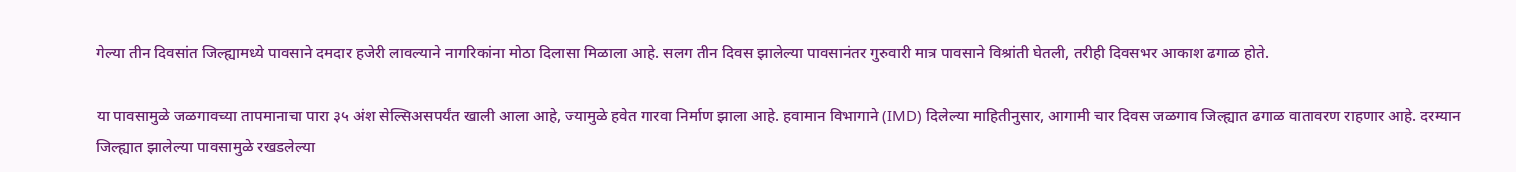गेल्या तीन दिवसांत जिल्ह्यामध्ये पावसाने दमदार हजेरी लावल्याने नागरिकांना मोठा दिलासा मिळाला आहे. सलग तीन दिवस झालेल्या पावसानंतर गुरुवारी मात्र पावसाने विश्रांती घेतली, तरीही दिवसभर आकाश ढगाळ होते.

या पावसामुळे जळगावच्या तापमानाचा पारा ३५ अंश सेल्सिअसपर्यंत खाली आला आहे, ज्यामुळे हवेत गारवा निर्माण झाला आहे. हवामान विभागाने (IMD) दिलेल्या माहितीनुसार, आगामी चार दिवस जळगाव जिल्ह्यात ढगाळ वातावरण राहणार आहे. दरम्यान जिल्ह्यात झालेल्या पावसामुळे रखडलेल्या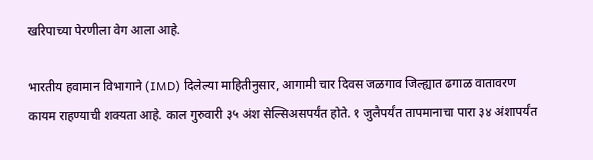खरिपाच्या पेरणीला वेग आला आहे.

भारतीय हवामान विभागाने (IMD) दिलेल्या माहितीनुसार, आगामी चार दिवस जळगाव जिल्ह्यात ढगाळ वातावरण कायम राहण्याची शक्यता आहे. काल गुरुवारी ३५ अंश सेल्सिअसपर्यंत होते. १ जुलैपर्यंत तापमानाचा पारा ३४ अंशापर्यंत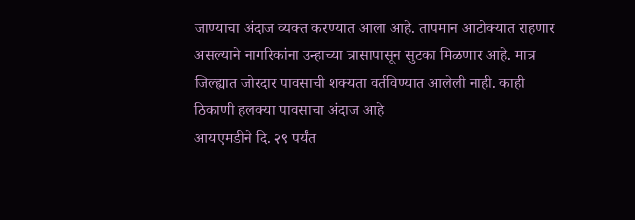जाण्याचा अंदाज व्यक्त करण्यात आला आहे. तापमान आटोक्यात राहणार असल्याने नागरिकांना उन्हाच्या त्रासापासून सुटका मिळणार आहे. मात्र जिल्ह्यात जोरदार पावसाची शक्यता वर्तविण्यात आलेली नाही. काही ठिकाणी हलक्या पावसाचा अंदाज आहे
आयएमडीने दि. २९ पर्यंत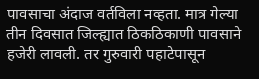पावसाचा अंदाज वर्तविला नव्हता. मात्र गेल्या तीन दिवसात जिल्ह्यात ठिकठिकाणी पावसाने हजेरी लावली. तर गुरुवारी पहाटेपासून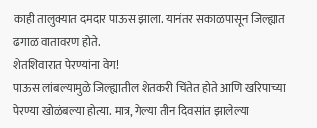काही तालुक्यात दमदार पाऊस झाला. यानंतर सकाळपासून जिल्ह्यात ढगाळ वातावरण होते.
शेतशिवारात पेरण्यांना वेग!
पाऊस लांबल्यामुळे जिल्ह्यातील शेतकरी चिंतेत होते आणि खरिपाच्या पेरण्या खोळंबल्या होत्या. मात्र, गेल्या तीन दिवसांत झालेल्या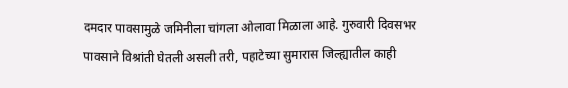दमदार पावसामुळे जमिनीला चांगला ओलावा मिळाला आहे. गुरुवारी दिवसभर पावसाने विश्रांती घेतली असली तरी, पहाटेच्या सुमारास जिल्ह्यातील काही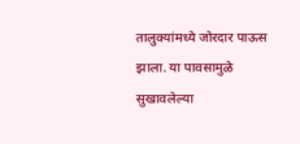तालुक्यांमध्ये जोरदार पाऊस झाला. या पावसामुळे सुखावलेल्या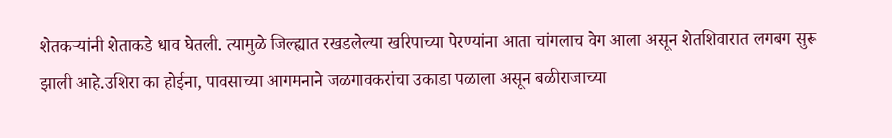शेतकऱ्यांनी शेताकडे धाव घेतली. त्यामुळे जिल्ह्यात रखडलेल्या खरिपाच्या पेरण्यांना आता चांगलाच वेग आला असून शेतशिवारात लगबग सुरू झाली आहे.उशिरा का होईना, पावसाच्या आगमनाने जळगावकरांचा उकाडा पळाला असून बळीराजाच्या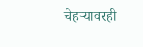चेहऱ्यावरही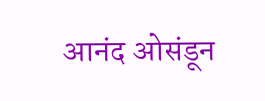आनंद ओसंडून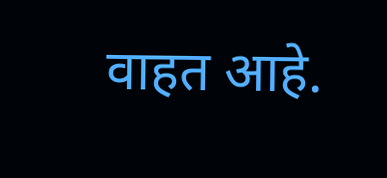वाहत आहे.